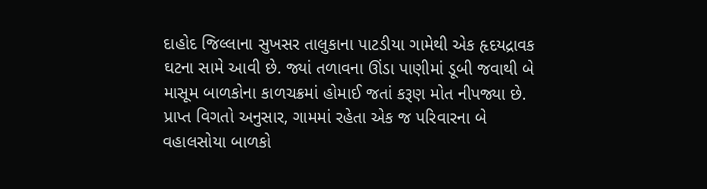દાહોદ જિલ્લાના સુખસર તાલુકાના પાટડીયા ગામેથી એક હૃદયદ્રાવક ઘટના સામે આવી છે. જ્યાં તળાવના ઊંડા પાણીમાં ડૂબી જવાથી બે માસૂમ બાળકોના કાળચક્રમાં હોમાઈ જતાં કરૂણ મોત નીપજ્યા છે. પ્રાપ્ત વિગતો અનુસાર, ગામમાં રહેતા એક જ પરિવારના બે વહાલસોયા બાળકો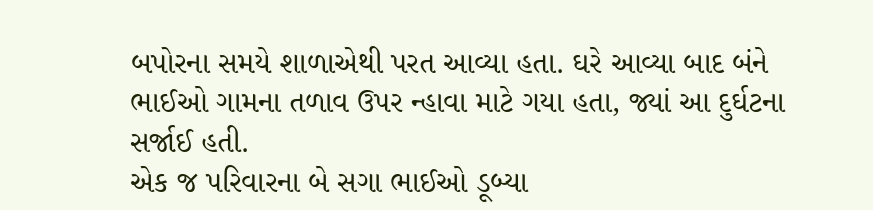બપોરના સમયે શાળાએથી પરત આવ્યા હતા. ઘરે આવ્યા બાદ બંને ભાઈઓ ગામના તળાવ ઉપર ન્હાવા માટે ગયા હતા, જ્યાં આ દુર્ઘટના સર્જાઈ હતી.
એક જ પરિવારના બે સગા ભાઈઓ ડૂબ્યા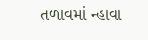તળાવમાં ન્હાવા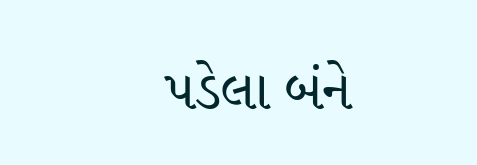પડેલા બંને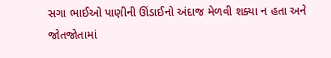સગા ભાઈઓ પાણીની ઊંડાઈનો અંદાજ મેળવી શક્યા ન હતા અને જોતજોતામાં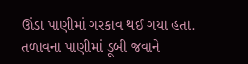ઊંડા પાણીમાં ગરકાવ થઈ ગયા હતા. તળાવના પાણીમાં ડૂબી જવાને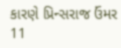કારણે પ્રિન્સરાજ ઉંમર 11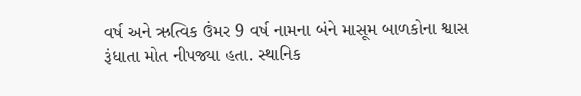વર્ષ અને ઋત્વિક ઉંમર 9 વર્ષ નામના બંને માસૂમ બાળકોના શ્વાસ રૂંધાતા મોત નીપજ્યા હતા. સ્થાનિક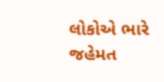લોકોએ ભારે જહેમત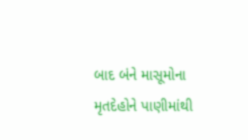બાદ બંને માસૂમોના મૃતદેહોને પાણીમાંથી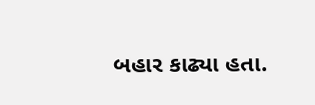બહાર કાઢ્યા હતા.